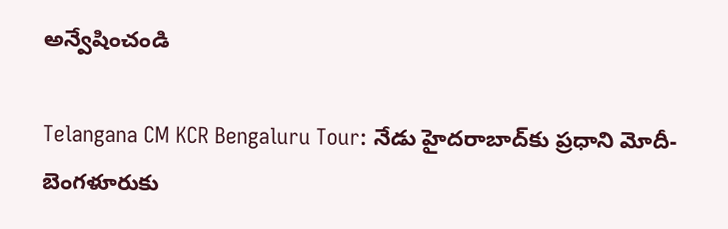అన్వేషించండి

Telangana CM KCR Bengaluru Tour: నేడు హైదరాబాద్‌కు ప్రధాని మోదీ- బెంగళూరుకు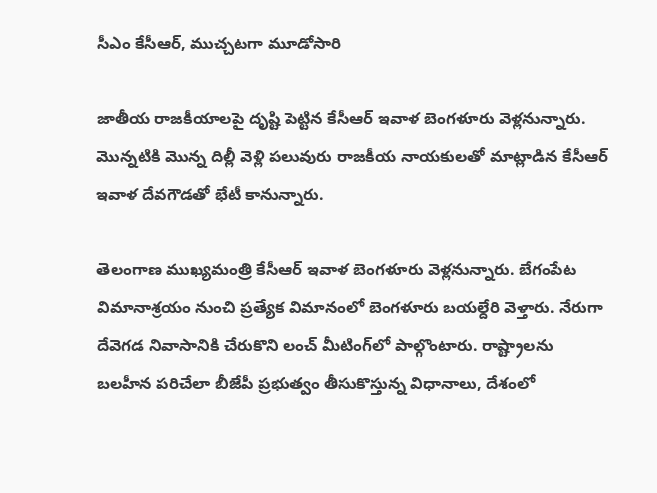సీఎం కేసీఆర్‌, ముచ్చటగా మూడోసారి

జాతీయ రాజకీయాలపై దృష్టి పెట్టిన కేసీఆర్‌ ఇవాళ బెంగళూరు వెళ్లనున్నారు. మొన్నటికి మొన్న దిల్లీ వెళ్లి పలువురు రాజకీయ నాయకులతో మాట్లాడిన కేసీఆర్ ఇవాళ దేవగౌడతో భేటీ కానున్నారు.

తెలంగాణ ముఖ్యమంత్రి కేసీఆర్‌ ఇవాళ బెంగళూరు వెళ్లనున్నారు. బేగంపేట విమానాశ్రయం నుంచి ప్రత్యేక విమానంలో బెంగళూరు బయల్దేరి వెళ్తారు. నేరుగా దేవెగడ నివాసానికి చేరుకొని లంచ్‌ మీటింగ్‌లో పాల్గొంటారు. రాష్ట్రాలను బలహీన పరిచేలా బీజేపీ ప్రభుత్వం తీసుకొస్తున్న విధానాలు, దేశంలో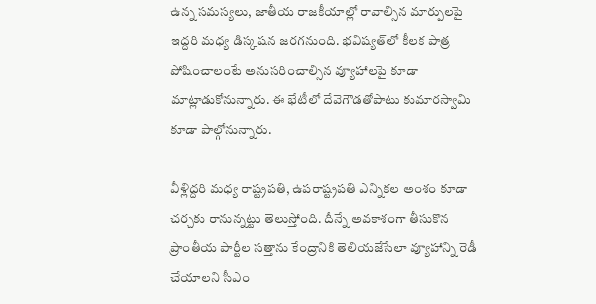ఉన్న సమస్యలు, జాతీయ రాజకీయాల్లో రావాల్సిన మార్పులపై ఇద్దరి మధ్య డిస్కషన జరగనుంది. భవిష్యత్‌లో కీలక పాత్ర పోషించాలంటే అనుసరించాల్సిన వ్యూహాలపై కూడా మాట్లాడుకోనున్నారు. ఈ భేటీలో దేవెగౌడతోపాటు కుమారస్వామి కూడా పాల్గోనున్నారు.

వీళ్లిద్దరి మధ్య రాష్ట్రపతి, ఉపరాష్ట్రపతి ఎన్నికల అంశం కూడా చర్చకు రానున్నట్టు తెలుస్తోంది. దీన్నే అవకాశంగా తీసుకొన ప్రాంతీయ పార్టీల సత్తాను కేంద్రానికి తెలియజేసేలా వ్యూహాన్ని రెడీ చేయాలని సీఎం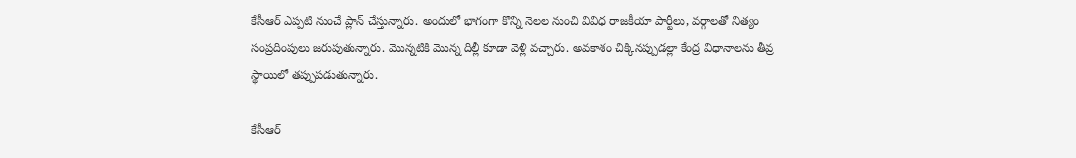కేసీఆర్ ఎప్పటి నుంచే ప్లాన్ చేస్తున్నారు. అందులో భాగంగా కొన్ని నెలల నుంచి వివిధ రాజకీయా పార్టీలు, వర్గాలతో నిత్యం సంప్రదింపులు జరుపుతున్నారు. మొన్నటికి మొన్న దిల్లీ కూడా వెళ్లి వచ్చారు. అవకాశం చిక్కినప్పుడల్లా కేంద్ర విధానాలను తీవ్ర స్థాయిలో తప్పుపడుతున్నారు.

కేసీఆర్‌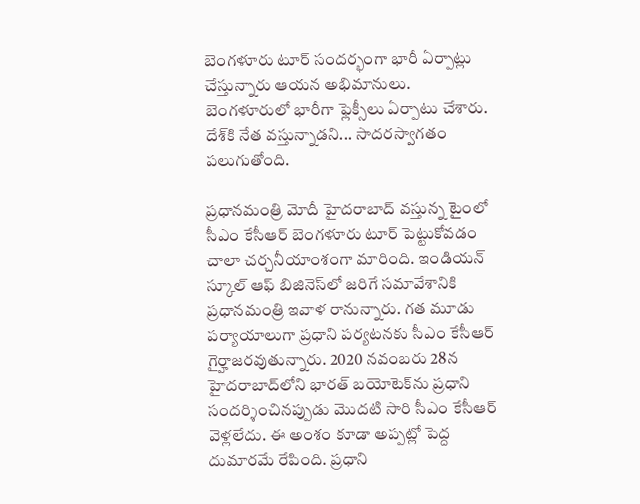బెంగళూరు టూర్ సందర్భంగా భారీ ఏర్పాట్లు చేస్తున్నారు ఆయన అభిమానులు. బెంగళూరులో భారీగా ఫ్లెక్సీలు ఏర్పాటు చేశారు. దేశ్‌కి నేత వస్తున్నాడని... సాదరస్వాగతం పలుగుతోంది.

ప్రధానమంత్రి మోదీ హైదరాబాద్ వస్తున్న టైంలో సీఎం కేసీఆర్ బెంగళూరు టూర్ పెట్టుకోవడం చాలా చర్చనీయాంశంగా మారింది. ఇండియన్ స్కూల్‌ ఆఫ్‌ బిజినెస్‌లో జరిగే సమావేశానికి ప్రధానమంత్రి ఇవాళ రానున్నారు. గత మూడు పర్యాయాలుగా ప్రధాని పర్యటనకు సీఎం కేసీఆర్‌ గైర్హాజరవుతున్నారు. 2020 నవంబరు 28న హైదరాబాద్‌లోని భారత్‌ బయోటెక్‌ను ప్రధాని సందర్శించినప్పుడు మొదటి సారి సీఎం కేసీఆర్‌ వెళ్లలేదు. ఈ అంశం కూడా అప్పట్లో పెద్ద దుమారమే రేపింది. ప్రధాని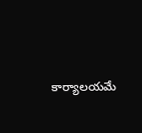కార్యాలయమే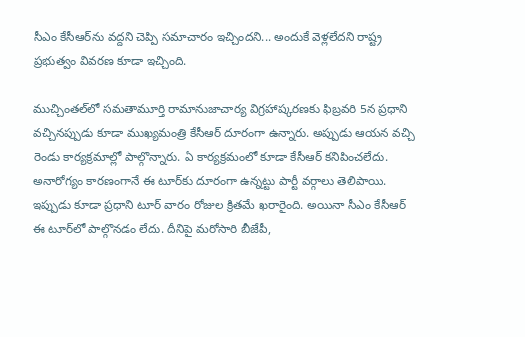సీఎం కేసీఆర్‌ను వద్దని చెప్పి సమాచారం ఇచ్చిందని... అందుకే వెళ్లలేదని రాష్ట్ర ప్రభుత్వం వివరణ కూడా ఇచ్చింది.

ముచ్చింతల్‌లో సమతామూర్తి రామానుజాచార్య విగ్రహాష్కరణకు ఫిబ్రవరి 5న ప్రధాని వచ్చినప్పుడు కూడా ముఖ్యమంత్రి కేసీఆర్ దూరంగా ఉన్నారు. అప్పుడు ఆయన వచ్చి రెండు కార్యక్రమాల్లో పాల్గొన్నారు. ఏ కార్యక్రమంలో కూడా కేసీఆర్ కనిపించలేదు. అనారోగ్యం కారణంగానే ఈ టూర్‌కు దూరంగా ఉన్నట్టు పార్టీ వర్గాలు తెలిపాయి. ఇప్పుడు కూడా ప్రధాని టూర్‌ వారం రోజుల క్రితమే ఖరారైంది. అయినా సీఎం కేసీఆర్‌ ఈ టూర్‌లో పాల్గొనడం లేదు. దీనిపై మరోసారి బీజేపీ,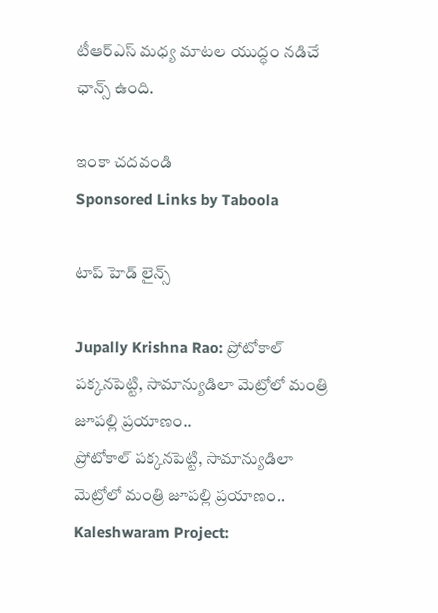టీఆర్‌ఎస్‌ మధ్య మాటల యుద్ధం నడిచే ఛాన్స్ ఉంది.

ఇంకా చదవండి
Sponsored Links by Taboola

టాప్ హెడ్ లైన్స్

Jupally Krishna Rao: ప్రోటోకాల్ పక్కనపెట్టి, సామాన్యుడిలా మెట్రోలో మంత్రి జూపల్లి ప్రయాణం..
ప్రోటోకాల్ పక్కనపెట్టి, సామాన్యుడిలా మెట్రోలో మంత్రి జూపల్లి ప్రయాణం..
Kaleshwaram Project: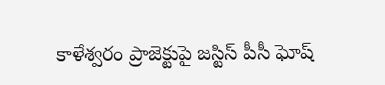కాళేశ్వరం ప్రాజెక్టుపై జస్టిస్ పీసీ ఘోష్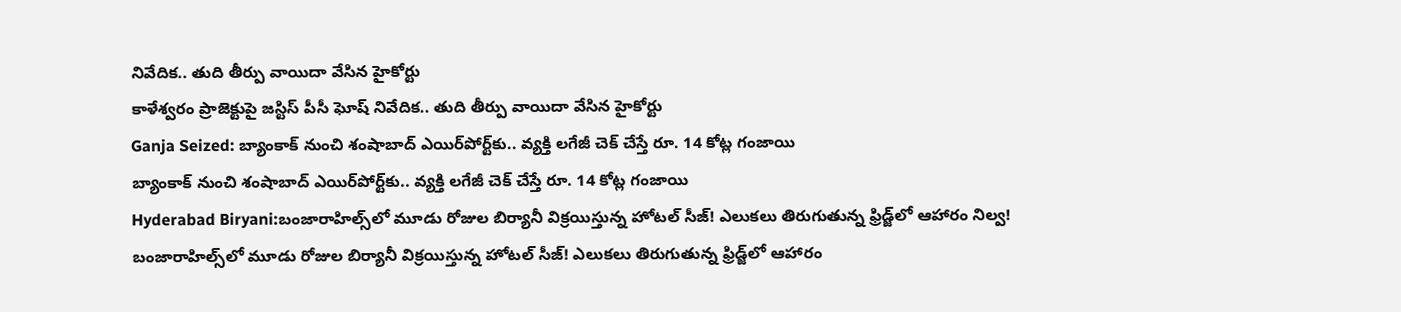నివేదిక.. తుది తీర్పు వాయిదా వేసిన హైకోర్టు
కాళేశ్వరం ప్రాజెక్టుపై జస్టిస్ పీసీ ఘోష్ నివేదిక.. తుది తీర్పు వాయిదా వేసిన హైకోర్టు
Ganja Seized: బ్యాంకాక్ నుంచి శంషాబాద్ ఎయిర్‌పోర్ట్‌కు.. వ్యక్తి లగేజీ చెక్ చేస్తే రూ. 14 కోట్ల గంజాయి
బ్యాంకాక్ నుంచి శంషాబాద్ ఎయిర్‌పోర్ట్‌కు.. వ్యక్తి లగేజీ చెక్ చేస్తే రూ. 14 కోట్ల గంజాయి
Hyderabad Biryani:బంజారాహిల్స్‌లో మూడు రోజుల బిర్యానీ విక్రయిస్తున్న హోటల్ సీజ్! ఎలుకలు తిరుగుతున్న ఫ్రిడ్జ్‌లో ఆహారం నిల్వ!
బంజారాహిల్స్‌లో మూడు రోజుల బిర్యానీ విక్రయిస్తున్న హోటల్ సీజ్! ఎలుకలు తిరుగుతున్న ఫ్రిడ్జ్‌లో ఆహారం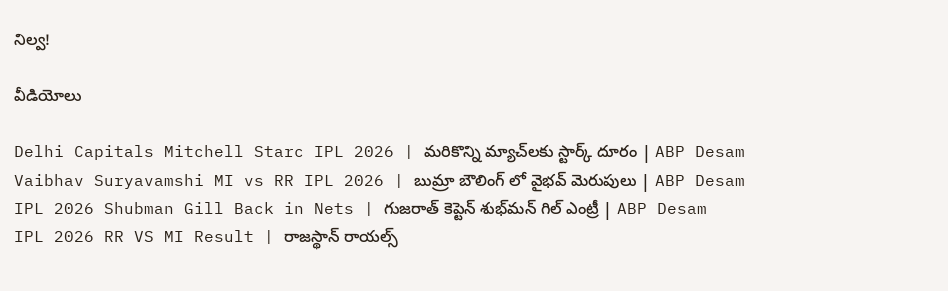నిల్వ!

వీడియోలు

Delhi Capitals Mitchell Starc IPL 2026 | మరికొన్ని మ్యాచ్‌లకు స్టార్క్ దూరం | ABP Desam
Vaibhav Suryavamshi MI vs RR IPL 2026 | బుమ్రా బౌలింగ్ లో వైభవ్ మెరుపులు | ABP Desam
IPL 2026 Shubman Gill Back in Nets | గుజరాత్ కెప్టెన్ శుభ్‌మన్ గిల్ ఎంట్రీ | ABP Desam
IPL 2026 RR VS MI Result | రాజ‌స్థాన్ రాయ‌ల్స్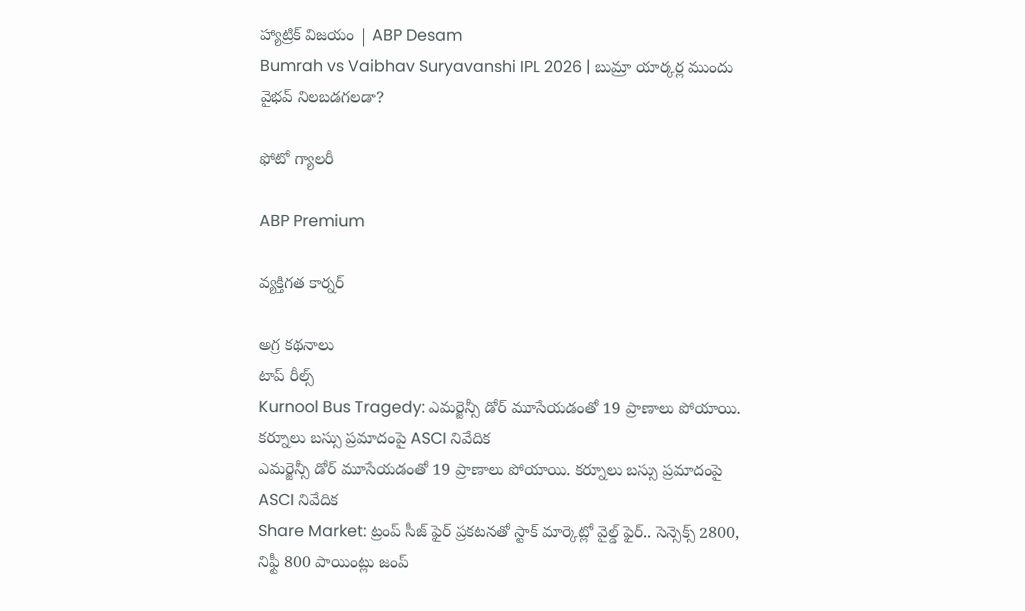హ్యాట్రిక్ విజయం | ABP Desam
Bumrah vs Vaibhav Suryavanshi IPL 2026 | బుమ్రా యార్కర్ల ముందు వైభవ్ నిలబడగలడా?

ఫోటో గ్యాలరీ

ABP Premium

వ్యక్తిగత కార్నర్

అగ్ర కథనాలు
టాప్ రీల్స్
Kurnool Bus Tragedy: ఎమర్జెన్సీ డోర్ మూసేయడంతో 19 ప్రాణాలు పోయాయి. కర్నూలు బస్సు ప్రమాదంపై ASCI నివేదిక
ఎమర్జెన్సీ డోర్ మూసేయడంతో 19 ప్రాణాలు పోయాయి. కర్నూలు బస్సు ప్రమాదంపై ASCI నివేదిక
Share Market: ట్రంప్ సీజ్ ఫైర్ ప్రకటనతో స్టాక్ మార్కెట్లో వైల్డ్ ఫైర్.. సెన్సెక్స్ 2800, నిఫ్టీ 800 పాయింట్లు జంప్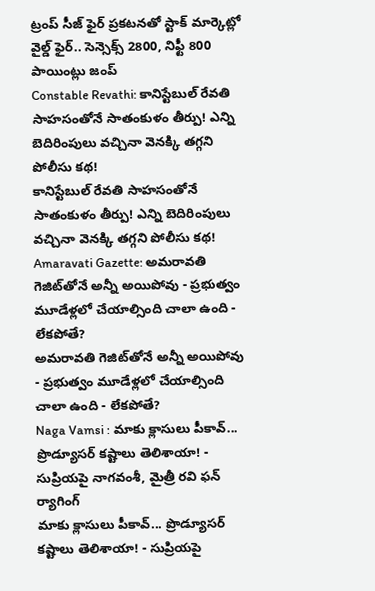ట్రంప్ సీజ్ ఫైర్ ప్రకటనతో స్టాక్ మార్కెట్లో వైల్డ్ ఫైర్.. సెన్సెక్స్ 2800, నిఫ్టీ 800 పాయింట్లు జంప్
Constable Revathi: కానిస్టేబుల్ రేవతి సాహసంతోనే సాతంకుళం తీర్పు! ఎన్ని బెదిరింపులు వచ్చినా వెనక్కి తగ్గని పోలీసు కథ!
కానిస్టేబుల్ రేవతి సాహసంతోనే సాతంకుళం తీర్పు! ఎన్ని బెదిరింపులు వచ్చినా వెనక్కి తగ్గని పోలీసు కథ!
Amaravati Gazette: అమరావతి గెజిట్‌తోనే అన్నీ అయిపోవు - ప్రభుత్వం మూడేళ్లలో చేయాల్సింది చాలా ఉంది - లేకపోతే?
అమరావతి గెజిట్‌తోనే అన్నీ అయిపోవు - ప్రభుత్వం మూడేళ్లలో చేయాల్సింది చాలా ఉంది - లేకపోతే?
Naga Vamsi : మాకు క్లాసులు పీకావ్... ప్రొడ్యూసర్ కష్టాలు తెలిశాయా! - సుప్రియపై నాగవంశీ, మైత్రీ రవి ఫన్ ర్యాగింగ్
మాకు క్లాసులు పీకావ్... ప్రొడ్యూసర్ కష్టాలు తెలిశాయా! - సుప్రియపై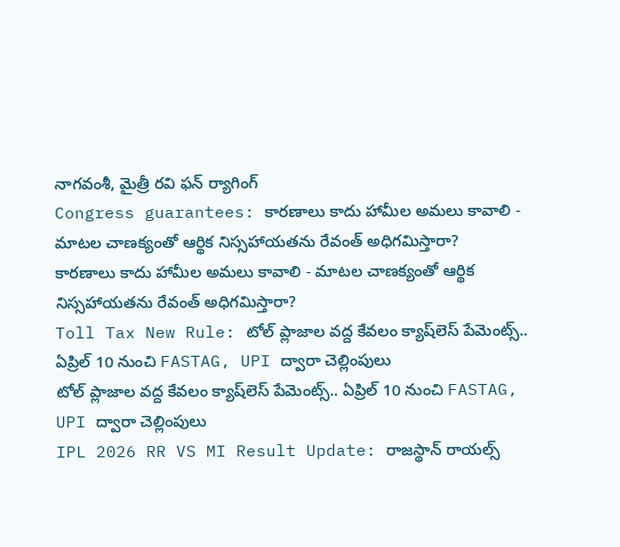నాగవంశీ, మైత్రీ రవి ఫన్ ర్యాగింగ్
Congress guarantees: కారణాలు కాదు హామీల అమలు కావాలి - మాటల చాణక్యంతో ఆర్థిక నిస్సహాయతను రేవంత్ అధిగమిస్తారా?
కారణాలు కాదు హామీల అమలు కావాలి - మాటల చాణక్యంతో ఆర్థిక నిస్సహాయతను రేవంత్ అధిగమిస్తారా?
Toll Tax New Rule: టోల్ ప్లాజాల వద్ద కేవలం క్యాష్‌లెస్ పేమెంట్స్.. ఏప్రిల్ 10 నుంచి FASTAG, UPI ద్వారా చెల్లింపులు
టోల్ ప్లాజాల వద్ద కేవలం క్యాష్‌లెస్ పేమెంట్స్.. ఏప్రిల్ 10 నుంచి FASTAG, UPI ద్వారా చెల్లింపులు
IPL 2026 RR VS MI Result Update: రాజ‌స్థాన్ రాయ‌ల్స్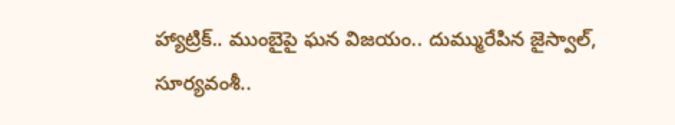హ్యాట్రిక్.. ముంబైపై ఘ‌న విజ‌యం.. దుమ్మురేపిన జైస్వాల్, సూర్య‌వంశీ..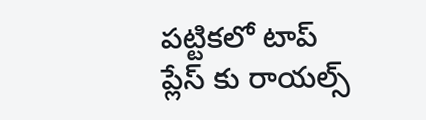ప‌ట్టిక‌లో టాప్ ప్లేస్ కు రాయ‌ల్స్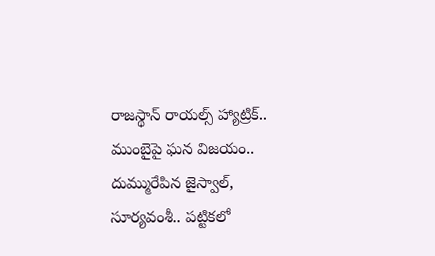రాజ‌స్థాన్ రాయ‌ల్స్ హ్యాట్రిక్.. ముంబైపై ఘ‌న విజ‌యం.. దుమ్మురేపిన జైస్వాల్, సూర్య‌వంశీ.. ప‌ట్టిక‌లో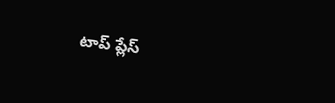టాప్ ప్లేస్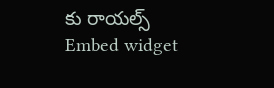కు రాయ‌ల్స్
Embed widget